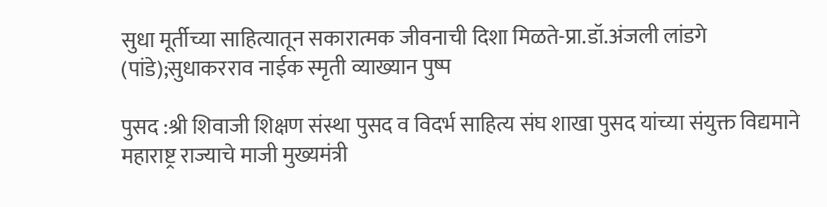सुधा मूर्तीच्या साहित्यातून सकारात्मक जीवनाची दिशा मिळते-प्रा.डॉ.अंजली लांडगे (पांडे);सुधाकरराव नाईक स्मृती व्याख्यान पुष्प

पुसद :श्री शिवाजी शिक्षण संस्था पुसद व विदर्भ साहित्य संघ शाखा पुसद यांच्या संयुक्त विद्यमाने महाराष्ट्र राज्याचे माजी मुख्यमंत्री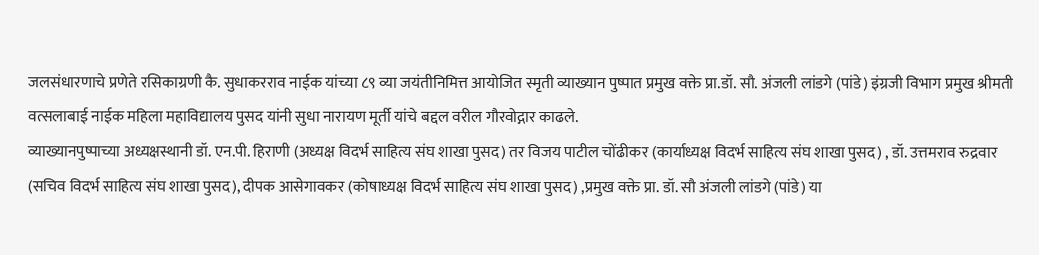जलसंधारणाचे प्रणेते रसिकाग्रणी कै. सुधाकरराव नाईक यांच्या ८९ व्या जयंतीनिमित्त आयोजित स्मृती व्याख्यान पुष्पात प्रमुख वक्ते प्रा.डॉ. सौ. अंजली लांडगे (पांडे) इंग्रजी विभाग प्रमुख श्रीमती वत्सलाबाई नाईक महिला महाविद्यालय पुसद यांनी सुधा नारायण मूर्ती यांचे बद्दल वरील गौरवोद्गार काढले.
व्याख्यानपुष्पाच्या अध्यक्षस्थानी डॉ. एन.पी. हिराणी (अध्यक्ष विदर्भ साहित्य संघ शाखा पुसद) तर विजय पाटील चोंढीकर (कार्याध्यक्ष विदर्भ साहित्य संघ शाखा पुसद) , डॉ. उत्तमराव रुद्रवार (सचिव विदर्भ साहित्य संघ शाखा पुसद), दीपक आसेगावकर (कोषाध्यक्ष विदर्भ साहित्य संघ शाखा पुसद) ,प्रमुख वक्ते प्रा. डॉ. सौ अंजली लांडगे (पांडे) या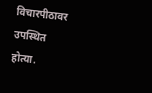विचारपीठावर उपस्थित होत्या.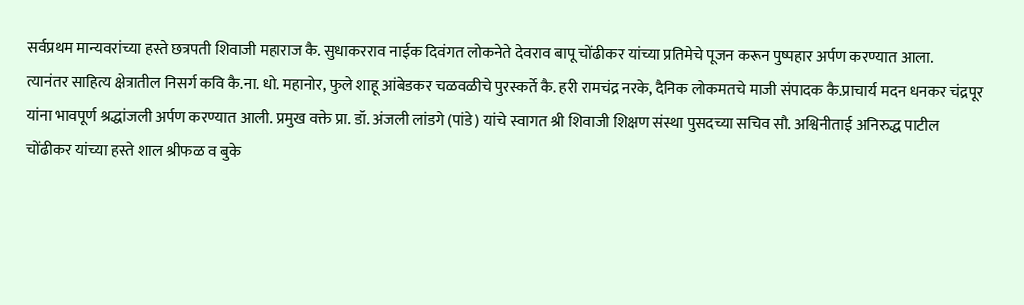सर्वप्रथम मान्यवरांच्या हस्ते छत्रपती शिवाजी महाराज कै. सुधाकरराव नाईक दिवंगत लोकनेते देवराव बापू चोंढीकर यांच्या प्रतिमेचे पूजन करून पुष्पहार अर्पण करण्यात आला.
त्यानंतर साहित्य क्षेत्रातील निसर्ग कवि कै.ना. धो. महानोर, फुले शाहू आंबेडकर चळवळीचे पुरस्कर्ते कै. हरी रामचंद्र नरके, दैनिक लोकमतचे माजी संपादक कै.प्राचार्य मदन धनकर चंद्रपूर यांना भावपूर्ण श्रद्धांजली अर्पण करण्यात आली. प्रमुख वक्ते प्रा. डॉ. अंजली लांडगे (पांडे) यांचे स्वागत श्री शिवाजी शिक्षण संस्था पुसदच्या सचिव सौ. अश्विनीताई अनिरुद्ध पाटील चोंढीकर यांच्या हस्ते शाल श्रीफळ व बुके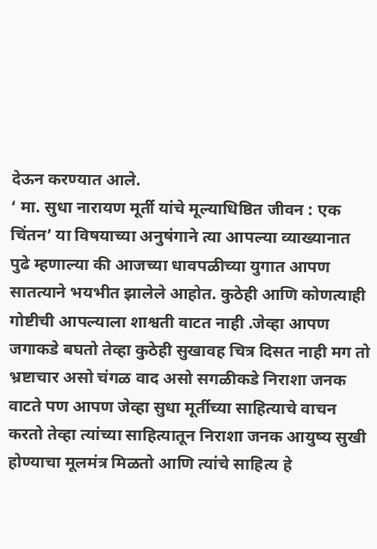देऊन करण्यात आले.
‘ मा. सुधा नारायण मूर्ती यांचे मूल्याधिष्ठित जीवन : एक चिंतन’ या विषयाच्या अनुषंगाने त्या आपल्या व्याख्यानात पुढे म्हणाल्या की आजच्या धावपळीच्या युगात आपण सातत्याने भयभीत झालेले आहोत. कुठेही आणि कोणत्याही गोष्टीची आपल्याला शाश्वती वाटत नाही .जेव्हा आपण जगाकडे बघतो तेव्हा कुठेही सुखावह चित्र दिसत नाही मग तो भ्रष्टाचार असो चंगळ वाद असो सगळीकडे निराशा जनक वाटते पण आपण जेव्हा सुधा मूर्तीच्या साहित्याचे वाचन करतो तेव्हा त्यांच्या साहित्यातून निराशा जनक आयुष्य सुखी होण्याचा मूलमंत्र मिळतो आणि त्यांचे साहित्य हे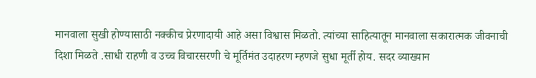मानवाला सुखी होण्यासाठी नक्कीच प्रेरणादायी आहे असा विश्वास मिळतो. त्यांच्या साहित्यातून मानवाला सकारात्मक जीवनाची दिशा मिळते .साधी राहणी व उच्च विचारसरणी चे मूर्तिमंत उदाहरण म्हणजे सुधा मूर्ती होय. सदर व्याख्यान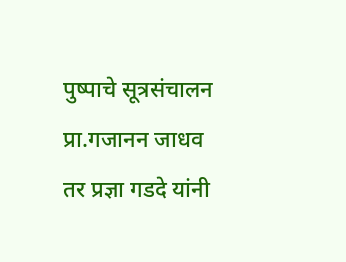पुष्पाचे सूत्रसंचालन प्रा.गजानन जाधव तर प्रज्ञा गडदे यांनी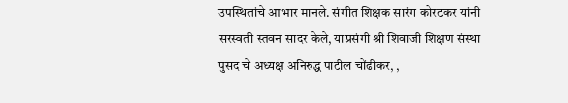उपस्थितांचे आभार मानले. संगीत शिक्षक सारंग कोरटकर यांनी सरस्वती स्तवन सादर केले, याप्रसंगी श्री शिवाजी शिक्षण संस्था पुसद चे अध्यक्ष अनिरुद्ध पाटील चोंढीकर, ,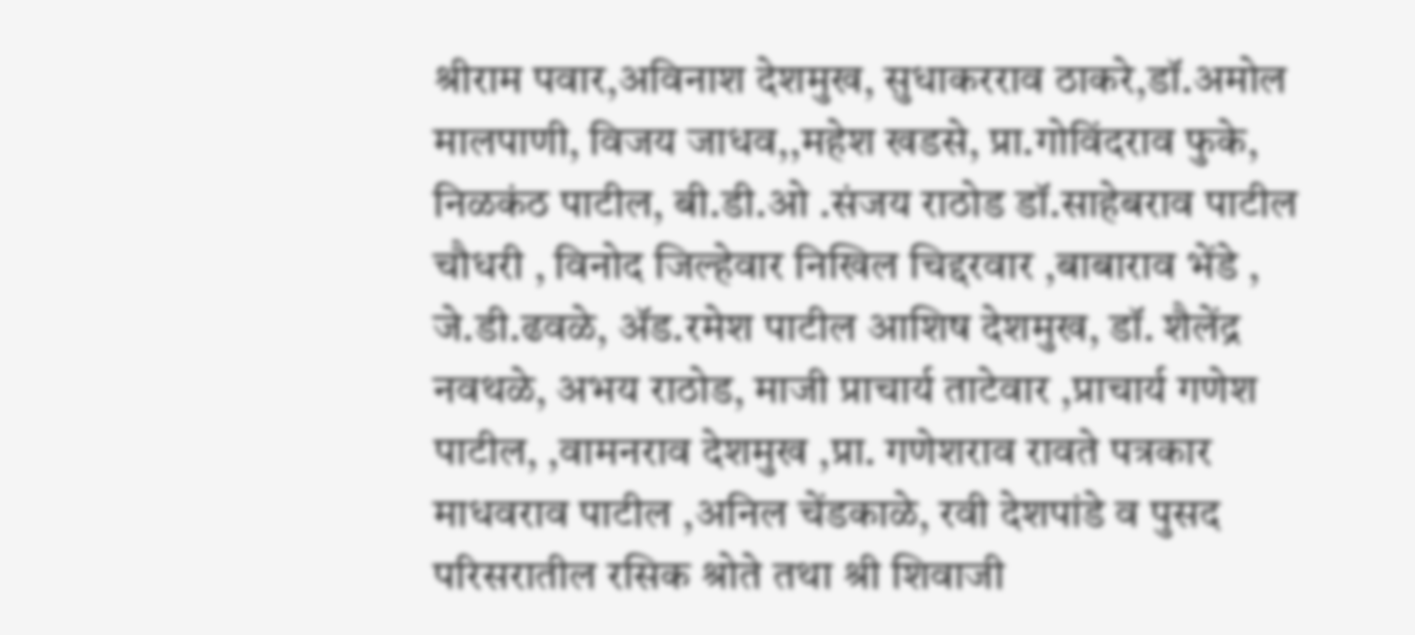श्रीराम पवार,अविनाश देशमुख, सुधाकरराव ठाकरे,डॉ.अमोल मालपाणी, विजय जाधव,,महेश खडसे, प्रा.गोविंदराव फुके, निळकंठ पाटील, बी.डी.ओ .संजय राठोड डॉ.साहेबराव पाटील चौधरी , विनोद जिल्हेवार निखिल चिद्दरवार ,बाबाराव भेंडे , जे.डी.ढवळे, ॲड.रमेश पाटील आशिष देशमुख, डॉ. शैलेंद्र नवथळे, अभय राठोड, माजी प्राचार्य ताटेवार ,प्राचार्य गणेश पाटील, ,वामनराव देशमुख ,प्रा. गणेशराव रावते पत्रकार माधवराव पाटील ,अनिल चेंडकाळे, रवी देशपांडे व पुसद परिसरातील रसिक श्रोते तथा श्री शिवाजी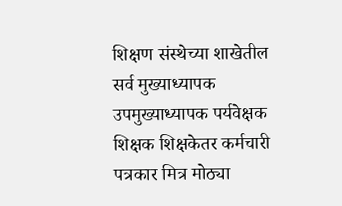शिक्षण संस्थेच्या शाखेतील सर्व मुख्याध्यापक उपमुख्याध्यापक पर्यवेक्षक शिक्षक शिक्षकेतर कर्मचारी पत्रकार मित्र मोठ्या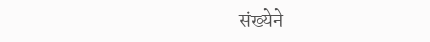संख्येने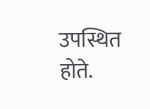उपस्थित होते.